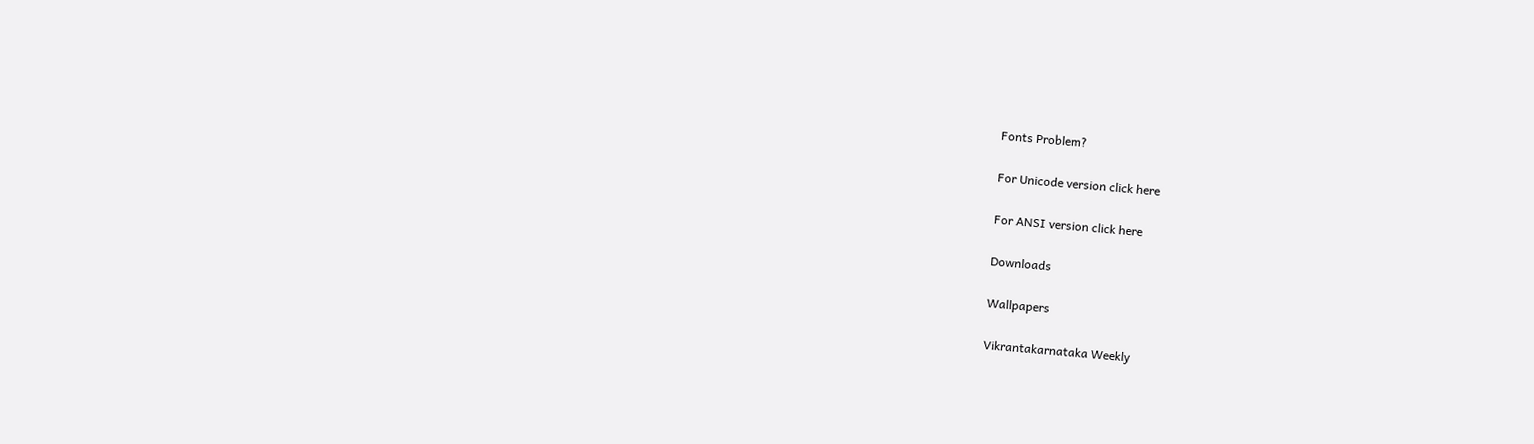Fonts Problem?

For Unicode version click here

For ANSI version click here

Downloads

Wallpapers

Vikrantakarnataka Weekly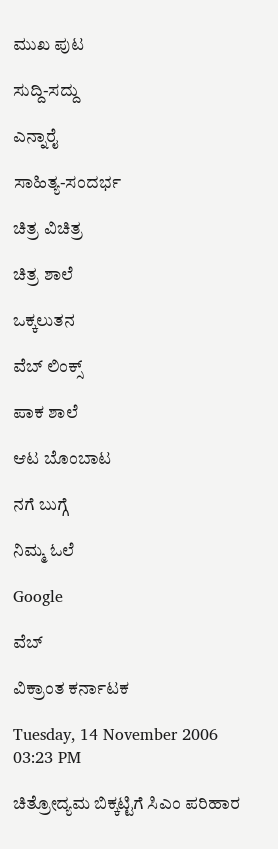ಮುಖ ಪುಟ

ಸುದ್ದಿ-ಸದ್ದು

ಎನ್ನಾರೈ

ಸಾಹಿತ್ಯ-ಸಂದರ್ಭ

ಚಿತ್ರ ವಿಚಿತ್ರ

ಚಿತ್ರ ಶಾಲೆ

ಒಕ್ಕಲುತನ

ವೆಬ್ ಲಿಂಕ್ಸ್

ಪಾಕ ಶಾಲೆ

ಆಟ ಬೊಂಬಾಟ

ನಗೆ ಬುಗ್ಗೆ

ನಿಮ್ಮ ಓಲೆ

Google

ವೆಬ್

ವಿಕ್ರಾಂತ ಕರ್ನಾಟಕ

Tuesday, 14 November 2006 03:23 PM

ಚಿತ್ರೋದ್ಯಮ ಬಿಕ್ಕಟ್ಟಿಗೆ ಸಿಎಂ ಪರಿಹಾರ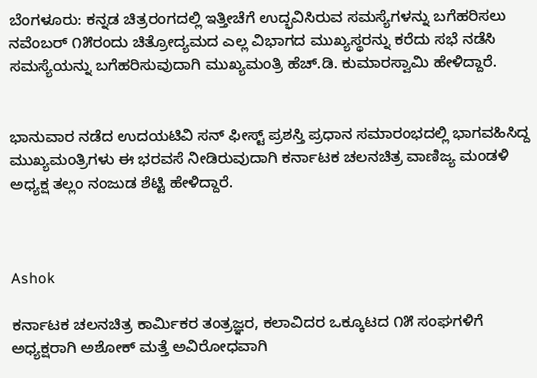ಬೆಂಗಳೂರು: ಕನ್ನಡ ಚಿತ್ರರಂಗದಲ್ಲಿ ಇತ್ತೀಚೆಗೆ ಉದ್ಭವಿಸಿರುವ ಸಮಸ್ಯೆಗಳನ್ನು ಬಗೆಹರಿಸಲು ನವೆಂಬರ್ ೧೫ರಂದು ಚಿತ್ರೋದ್ಯಮದ ಎಲ್ಲ ವಿಭಾಗದ ಮುಖ್ಯಸ್ಥರನ್ನು ಕರೆದು ಸಭೆ ನಡೆಸಿ ಸಮಸ್ಯೆಯನ್ನು ಬಗೆಹರಿಸುವುದಾಗಿ ಮುಖ್ಯಮಂತ್ರಿ ಹೆಚ್.ಡಿ. ಕುಮಾರಸ್ವಾಮಿ ಹೇಳಿದ್ದಾರೆ.


ಭಾನುವಾರ ನಡೆದ ಉದಯಟಿವಿ ಸನ್ ಫೀಸ್ಟ್ ಪ್ರಶಸ್ತಿ ಪ್ರಧಾನ ಸಮಾರಂಭದಲ್ಲಿ ಭಾಗವಹಿಸಿದ್ದ ಮುಖ್ಯಮಂತ್ರಿಗಳು ಈ ಭರವಸೆ ನೀಡಿರುವುದಾಗಿ ಕರ್ನಾಟಕ ಚಲನಚಿತ್ರ ವಾಣಿಜ್ಯ ಮಂಡಳಿ ಅಧ್ಯಕ್ಷ ತಲ್ಲಂ ನಂಜುಡ ಶೆಟ್ಟಿ ಹೇಳಿದ್ದಾರೆ.



Ashok

ಕರ್ನಾಟಕ ಚಲನಚಿತ್ರ ಕಾರ್ಮಿಕರ ತಂತ್ರಜ್ಞರ, ಕಲಾವಿದರ ಒಕ್ಕೂಟದ ೧೫ ಸಂಘಗಳಿಗೆ ಅಧ್ಯಕ್ಷರಾಗಿ ಅಶೋಕ್ ಮತ್ತೆ ಅವಿರೋಧವಾಗಿ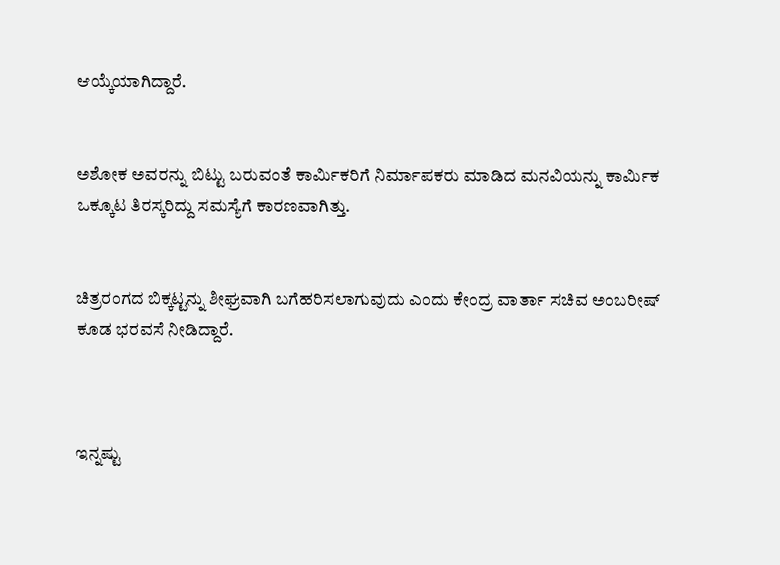ಆಯ್ಕೆಯಾಗಿದ್ದಾರೆ.


ಅಶೋಕ ಅವರನ್ನು ಬಿಟ್ಟು ಬರುವಂತೆ ಕಾರ್ಮಿಕರಿಗೆ ನಿರ್ಮಾಪಕರು ಮಾಡಿದ ಮನವಿಯನ್ನು ಕಾರ್ಮಿಕ ಒಕ್ಕೂಟ ತಿರಸ್ಕರಿದ್ದು ಸಮಸ್ಯೆಗೆ ಕಾರಣವಾಗಿತ್ತು.


ಚಿತ್ರರಂಗದ ಬಿಕ್ಕಟ್ಟನ್ನು ಶೀಘ್ರವಾಗಿ ಬಗೆಹರಿಸಲಾಗುವುದು ಎಂದು ಕೇಂದ್ರ ವಾರ್ತಾ ಸಚಿವ ಅಂಬರೀಷ್ ಕೂಡ ಭರವಸೆ ನೀಡಿದ್ದಾರೆ.



ಇನ್ನಷ್ಟು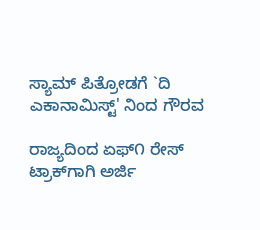ಸ್ಯಾಮ್ ಪಿತ್ರೋಡಗೆ `ದಿ ಎಕಾನಾಮಿಸ್ಟ್' ನಿಂದ ಗೌರವ

ರಾಜ್ಯದಿಂದ ಏಫ್೧ ರೇಸ್ ಟ್ರಾಕ್‌ಗಾಗಿ ಅರ್ಜಿ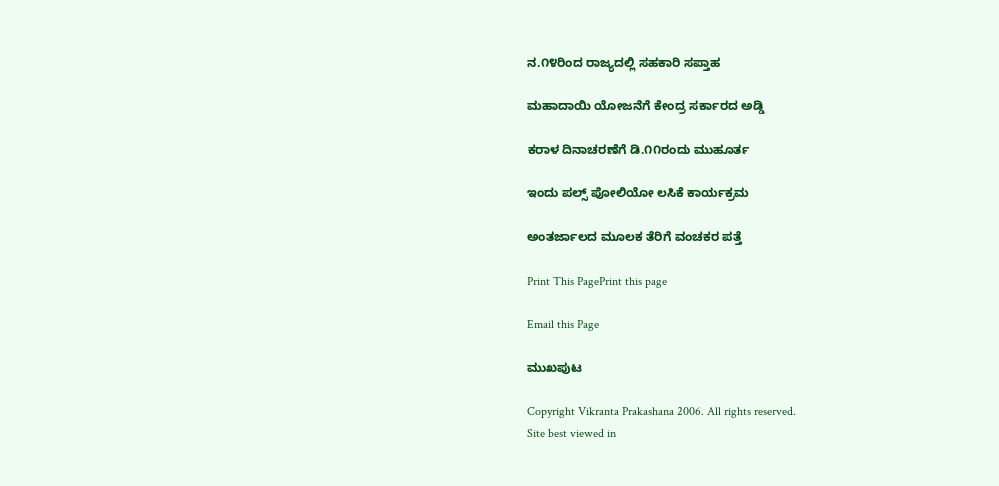ನ.೧೪ರಿಂದ ರಾಜ್ಯದಲ್ಲಿ ಸಹಕಾರಿ ಸಪ್ತಾಹ

ಮಹಾದಾಯಿ ಯೋಜನೆಗೆ ಕೇಂದ್ರ ಸರ್ಕಾರದ ಅಡ್ಡಿ

ಕರಾಳ ದಿನಾಚರಣೆಗೆ ಡಿ.೧೧ರಂದು ಮುಹೂರ್ತ

ಇಂದು ಪಲ್ಸ್ ಪೋಲಿಯೋ ಲಸಿಕೆ ಕಾರ್ಯಕ್ರಮ

ಅಂತರ್ಜಾಲದ ಮೂಲಕ ತೆರಿಗೆ ವಂಚಕರ ಪತ್ತೆ

Print This PagePrint this page

Email this Page

ಮುಖಪುಟ

Copyright Vikranta Prakashana 2006. All rights reserved.
Site best viewed in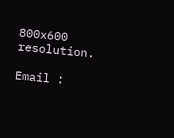800x600 resolution.

Email :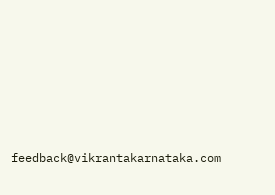feedback@vikrantakarnataka.com